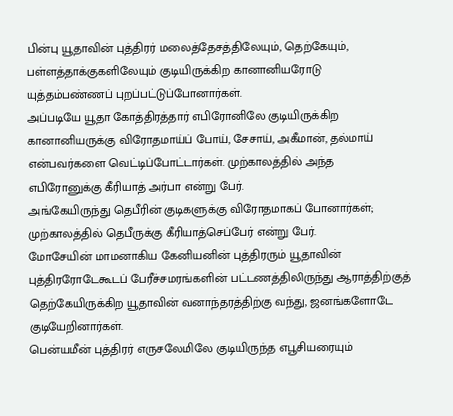பின்பு யூதாவின் புத்திரர் மலைத்தேசத்திலேயும், தெற்கேயும், பள்ளத்தாக்குகளிலேயும் குடியிருக்கிற கானானியரோடு யுத்தம்பண்ணப் புறப்பட்டுப்போனார்கள்.
அப்படியே யூதா கோத்திரத்தார் எபிரோனிலே குடியிருக்கிற கானானியருக்கு விரோதமாய்ப் போய், சேசாய், அகீமான், தல்மாய் என்பவர்களை வெட்டிப்போட்டார்கள். முற்காலத்தில் அந்த எபிரோனுக்கு கீரியாத் அர்பா என்று பேர்.
அங்கேயிருந்து தெபீரின் குடிகளுக்கு விரோதமாகப் போனார்கள்; முற்காலத்தில் தெபீருக்கு கீரியாத்செப்பேர் என்று பேர்.
மோசேயின் மாமனாகிய கேனியனின் புத்திரரும் யூதாவின் புத்திரரோடேகூடப் பேரீச்சமரங்களின் பட்டணத்திலிருந்து ஆராத்திற்குத் தெற்கேயிருக்கிற யூதாவின் வனாந்தரத்திற்கு வந்து, ஜனங்களோடே குடியேறினார்கள்.
பென்யமீன் புத்திரர் எருசலேமிலே குடியிருந்த எபூசியரையும்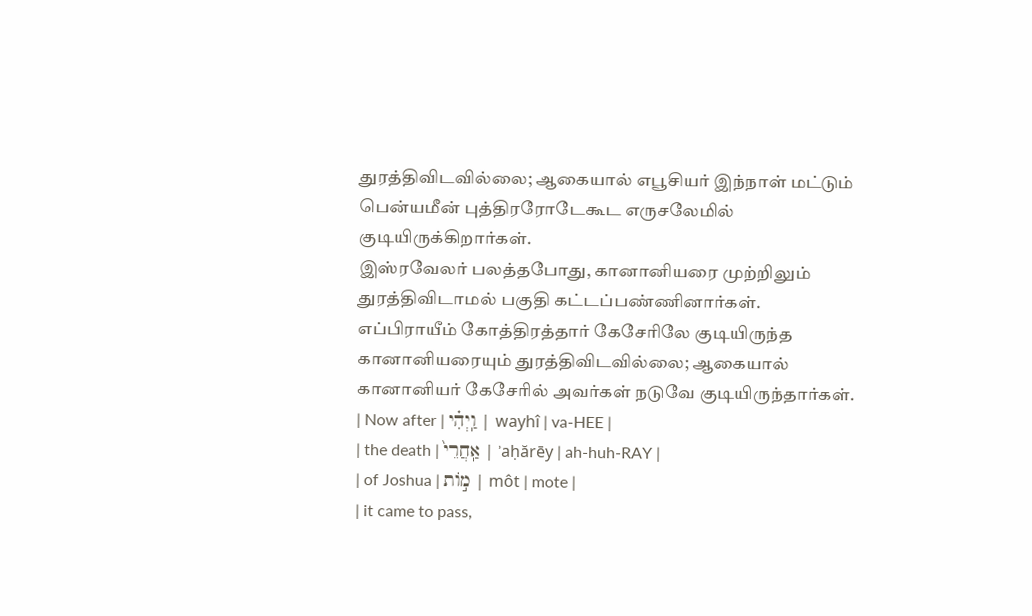துரத்திவிடவில்லை; ஆகையால் எபூசியர் இந்நாள் மட்டும் பென்யமீன் புத்திரரோடேகூட எருசலேமில் குடியிருக்கிறார்கள்.
இஸ்ரவேலர் பலத்தபோது, கானானியரை முற்றிலும் துரத்திவிடாமல் பகுதி கட்டப்பண்ணினார்கள்.
எப்பிராயீம் கோத்திரத்தார் கேசேரிலே குடியிருந்த கானானியரையும் துரத்திவிடவில்லை; ஆகையால் கானானியர் கேசேரில் அவர்கள் நடுவே குடியிருந்தார்கள்.
| Now after | וַֽיְהִ֗י | wayhî | va-HEE |
| the death | אַֽחֲרֵי֙ | ʾaḥărēy | ah-huh-RAY |
| of Joshua | מ֣וֹת | môt | mote |
| it came to pass,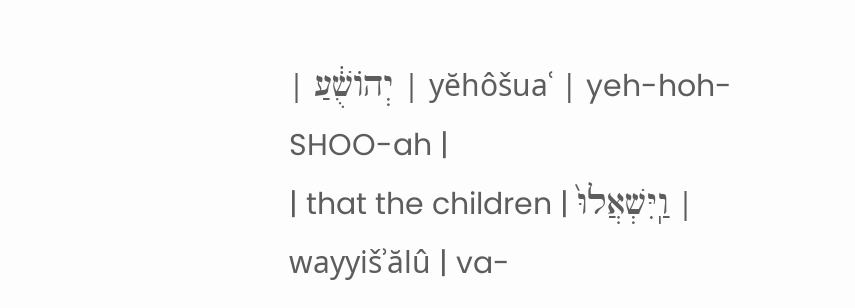| יְהוֹשֻׁ֔עַ | yĕhôšuaʿ | yeh-hoh-SHOO-ah |
| that the children | וַֽיִּשְׁאֲלוּ֙ | wayyišʾălû | va-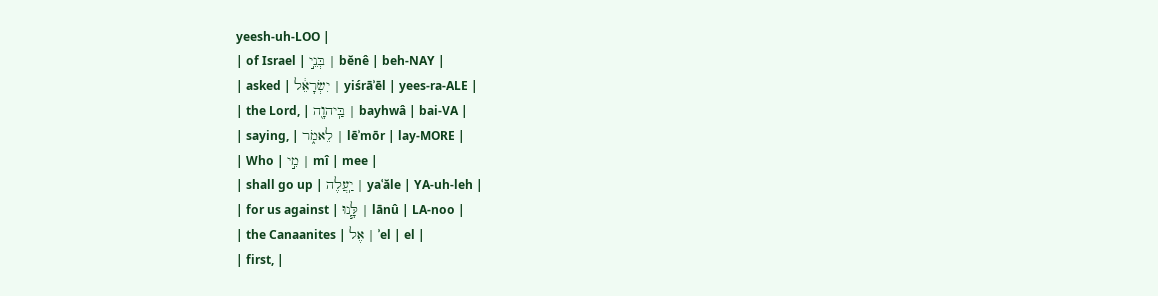yeesh-uh-LOO |
| of Israel | בְּנֵ֣י | bĕnê | beh-NAY |
| asked | יִשְׂרָאֵ֔ל | yiśrāʾēl | yees-ra-ALE |
| the Lord, | בַּֽיהוָ֖ה | bayhwâ | bai-VA |
| saying, | לֵאמֹ֑ר | lēʾmōr | lay-MORE |
| Who | מִ֣י | mî | mee |
| shall go up | יַֽעֲלֶה | yaʿăle | YA-uh-leh |
| for us against | לָּ֧נוּ | lānû | LA-noo |
| the Canaanites | אֶל | ʾel | el |
| first, |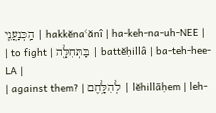הַֽכְּנַעֲנִ֛י | hakkĕnaʿănî | ha-keh-na-uh-NEE |
| to fight | בַּתְּחִלָּ֖ה | battĕḥillâ | ba-teh-hee-LA |
| against them? | לְהִלָּ֥חֶם | lĕhillāḥem | leh-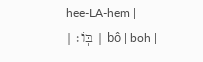hee-LA-hem |
| בּֽוֹ׃ | bô | boh |